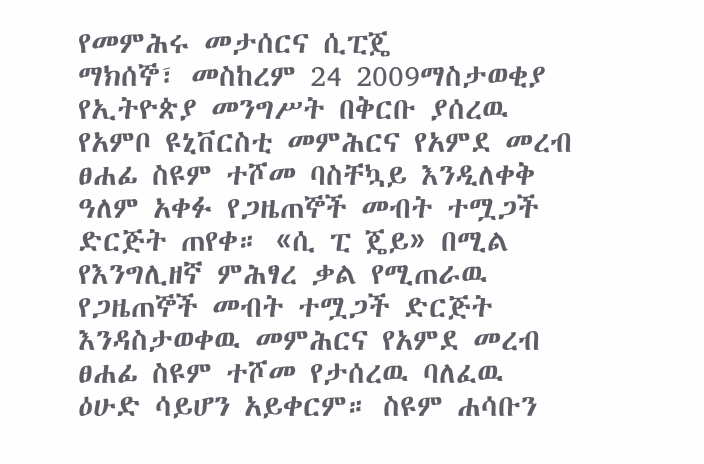የመምሕሩ መታሰርና ሲፒጄ
ማክሰኞ፣ መስከረም 24 2009ማስታወቂያ
የኢትዮጵያ መንግሥት በቅርቡ ያሰረዉ የአምቦ ዩኒቨርስቲ መምሕርና የአምደ መረብ ፀሐፊ ስዩም ተሾመ ባስቸኳይ እንዲለቀቅ ዓለም አቀፉ የጋዜጠኞች መብት ተሟጋች ድርጅት ጠየቀ። «ሲ ፒ ጄይ» በሚል የእንግሊዘኛ ምሕፃረ ቃል የሚጠራዉ የጋዜጠኞች መብት ተሟጋች ድርጅት እንዳስታወቀዉ መምሕርና የአምደ መረብ ፀሐፊ ስዩም ተሾመ የታሰረዉ ባለፈዉ ዕሁድ ሳይሆን አይቀርም። ስዩም ሐሳቡን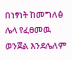በነፃነት ከመግለፅ ሌላ የፈፀመዉ ወንጀል እንደሌለም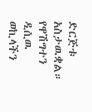ድርጅቱ አስታዉቋል። የዋሽግተን ዲሲዉ ወኪላችን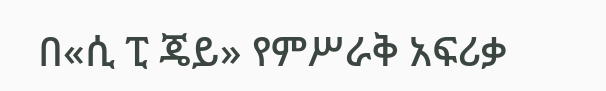በ«ሲ ፒ ጄይ» የምሥራቅ አፍሪቃ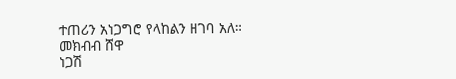ተጠሪን አነጋግሮ የላከልን ዘገባ አለ።
መክብብ ሸዋ
ነጋሽ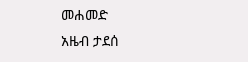መሐመድ
አዜብ ታደሰ